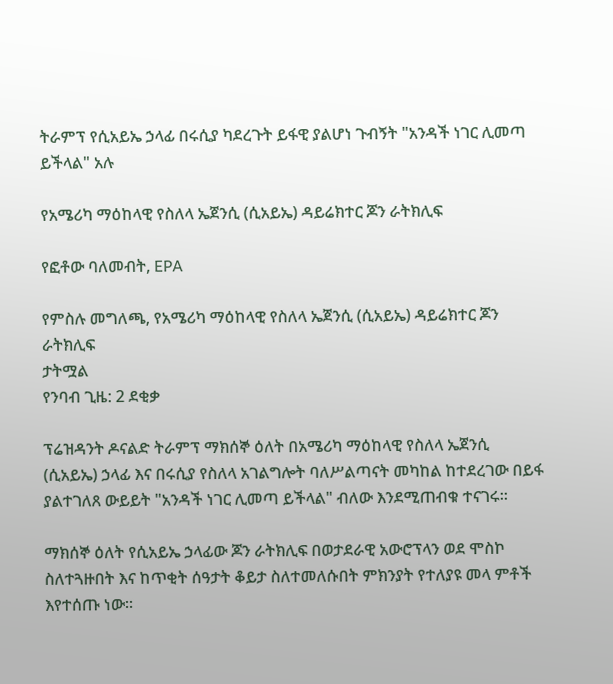ትራምፕ የሲአይኤ ኃላፊ በሩሲያ ካደረጉት ይፋዊ ያልሆነ ጉብኝት "አንዳች ነገር ሊመጣ ይችላል" አሉ

የአሜሪካ ማዕከላዊ የስለላ ኤጀንሲ (ሲአይኤ) ዳይሬክተር ጆን ራትክሊፍ

የፎቶው ባለመብት, EPA

የምስሉ መግለጫ, የአሜሪካ ማዕከላዊ የስለላ ኤጀንሲ (ሲአይኤ) ዳይሬክተር ጆን ራትክሊፍ
ታትሟል
የንባብ ጊዜ: 2 ደቂቃ

ፕሬዝዳንት ዶናልድ ትራምፕ ማክሰኞ ዕለት በአሜሪካ ማዕከላዊ የስለላ ኤጀንሲ (ሲአይኤ) ኃላፊ እና በሩሲያ የስለላ አገልግሎት ባለሥልጣናት መካከል ከተደረገው በይፋ ያልተገለጸ ውይይት "አንዳች ነገር ሊመጣ ይችላል" ብለው እንደሚጠብቁ ተናገሩ።

ማክሰኞ ዕለት የሲአይኤ ኃላፊው ጆን ራትክሊፍ በወታደራዊ አውሮፕላን ወደ ሞስኮ ስለተጓዙበት እና ከጥቂት ሰዓታት ቆይታ ስለተመለሱበት ምክንያት የተለያዩ መላ ምቶች እየተሰጡ ነው።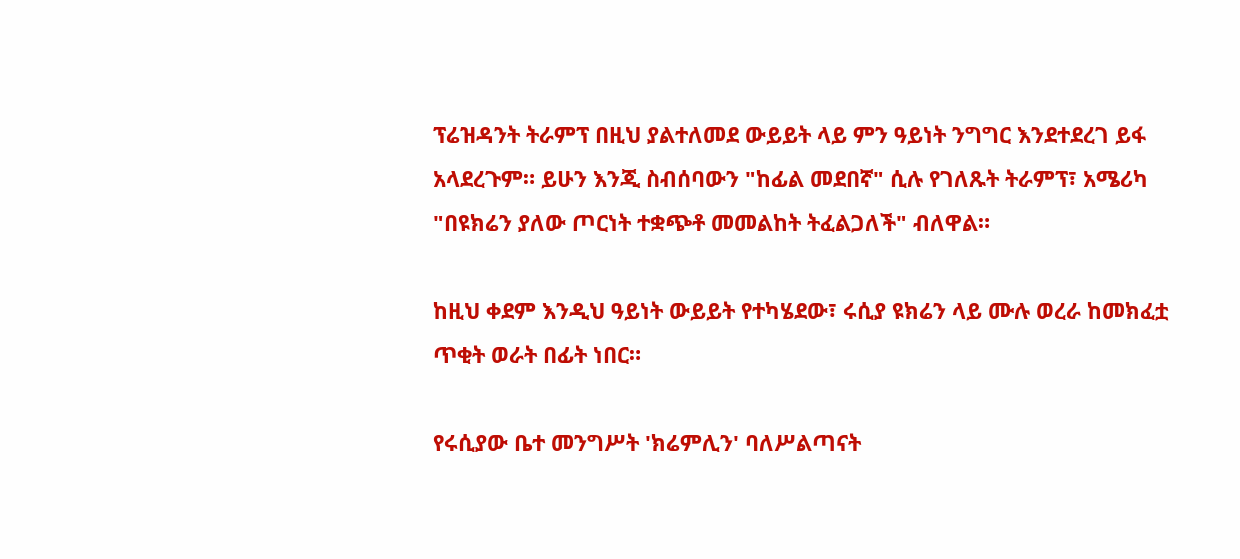ፕሬዝዳንት ትራምፕ በዚህ ያልተለመደ ውይይት ላይ ምን ዓይነት ንግግር እንደተደረገ ይፋ አላደረጉም። ይሁን እንጂ ስብሰባውን "ከፊል መደበኛ" ሲሉ የገለጹት ትራምፕ፣ አሜሪካ "በዩክሬን ያለው ጦርነት ተቋጭቶ መመልከት ትፈልጋለች" ብለዋል።

ከዚህ ቀደም እንዲህ ዓይነት ውይይት የተካሄደው፣ ሩሲያ ዩክሬን ላይ ሙሉ ወረራ ከመክፈቷ ጥቂት ወራት በፊት ነበር።

የሩሲያው ቤተ መንግሥት 'ክሬምሊን' ባለሥልጣናት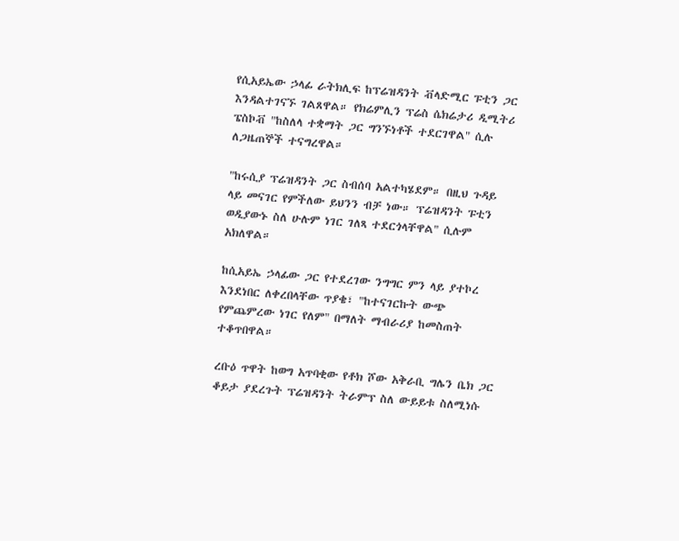የሲአይኤው ኃላፊ ራትክሊፍ ከፕሬዝዳንት ቭላድሚር ፑቲን ጋር እንዳልተገናኙ ገልጸዋል። የክሬምሊን ፕሬስ ሴክሬታሪ ዲሚትሪ ፔስኮቭ "ከስለላ ተቋማት ጋር ግንኙነቶች ተደርገዋል" ሲሉ ለጋዜጠኞች ተናግረዋል።

"ከሩሲያ ፕሬዝዳንት ጋር ስብሰባ አልተካሄደም። በዚህ ጉዳይ ላይ መናገር የምችለው ይህንን ብቻ ነው። ፕሬዝዳንት ፑቲን ወዲያውኑ ስለ ሁሉም ነገር ገለጻ ተደርጎላቸዋል" ሲሉም አክለዋል።

ከሲአይኤ ኃላፊው ጋር የተደረገው ንግግር ምን ላይ ያተኮረ እንደነበር ለቀረበላቸው ጥያቄ፣ "ከተናገርኩት ውጭ የምጨምረው ነገር የለም" በማለት ማብራሪያ ከመስጠት ተቆጥበዋል።

ረቡዕ ጥዋት ከወግ አጥባቂው የቶክ ሾው አቅራቢ ግሌን ቤክ ጋር ቆይታ ያደረጉት ፕሬዝዳንት ትራምፕ ስለ ውይይቱ ስለሚነሱ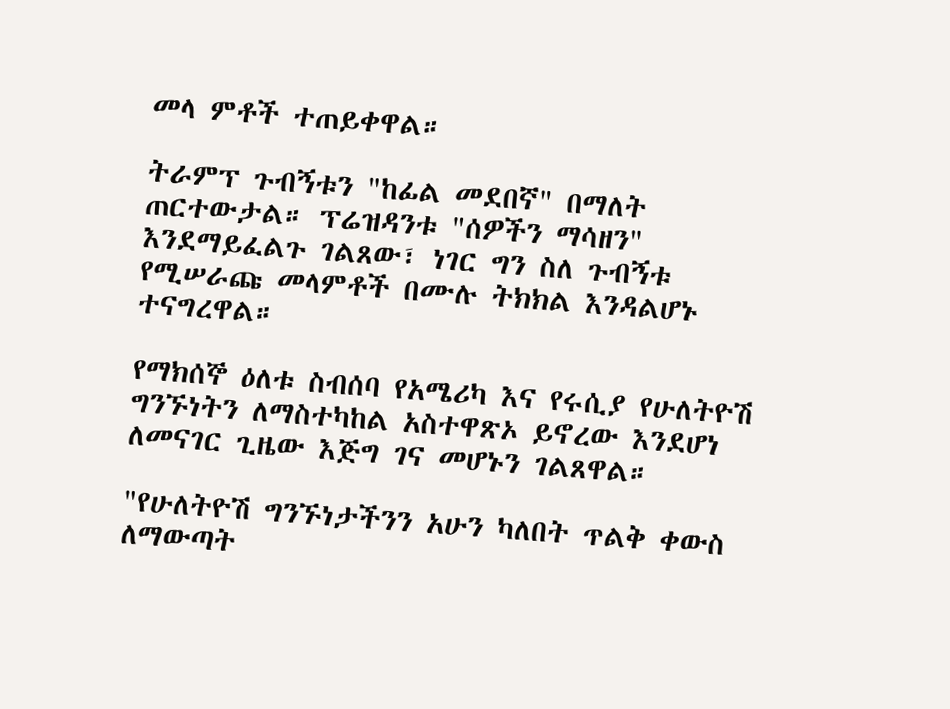መላ ምቶች ተጠይቀዋል።

ትራምፕ ጉብኝቱን "ከፊል መደበኛ" በማለት ጠርተውታል። ፕሬዝዳንቱ "ሰዎችን ማሳዘን" እንደማይፈልጉ ገልጸው፣ ነገር ግን ስለ ጉብኝቱ የሚሠራጩ መላምቶች በሙሉ ትክክል እንዳልሆኑ ተናግረዋል።

የማክሰኞ ዕለቱ ስብሰባ የአሜሪካ እና የሩሲያ የሁለትዮሽ ግንኙነትን ለማስተካከል አስተዋጽኦ ይኖረው እንደሆነ ለመናገር ጊዜው እጅግ ገና መሆኑን ገልጸዋል።

"የሁለትዮሽ ግንኙነታችንን አሁን ካለበት ጥልቅ ቀውስ ለማውጣት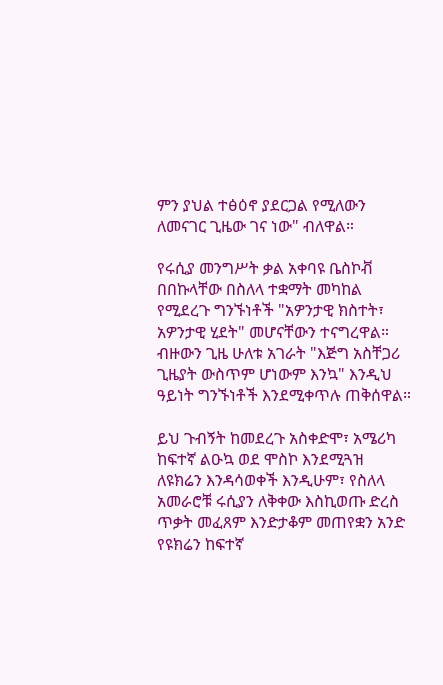ምን ያህል ተፅዕኖ ያደርጋል የሚለውን ለመናገር ጊዜው ገና ነው" ብለዋል።

የሩሲያ መንግሥት ቃል አቀባዩ ቤስኮቭ በበኩላቸው በስለላ ተቋማት መካከል የሚደረጉ ግንኙነቶች "አዎንታዊ ክስተት፣ አዎንታዊ ሂደት" መሆናቸውን ተናግረዋል። ብዙውን ጊዜ ሁለቱ አገራት "እጅግ አስቸጋሪ ጊዜያት ውስጥም ሆነውም እንኳ" እንዲህ ዓይነት ግንኙነቶች እንደሚቀጥሉ ጠቅሰዋል።

ይህ ጉብኝት ከመደረጉ አስቀድሞ፣ አሜሪካ ከፍተኛ ልዑኳ ወደ ሞስኮ እንደሚጓዝ ለዩክሬን እንዳሳወቀች እንዲሁም፣ የስለላ አመራሮቹ ሩሲያን ለቅቀው እስኪወጡ ድረስ ጥቃት መፈጸም እንድታቆም መጠየቋን አንድ የዩክሬን ከፍተኛ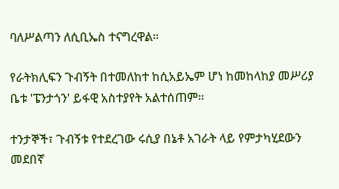ባለሥልጣን ለሲቢኤስ ተናግረዋል።

የራትክሊፍን ጉብኝት በተመለከተ ከሲአይኤም ሆነ ከመከላከያ መሥሪያ ቤቱ 'ፔንታጎን' ይፋዊ አስተያየት አልተሰጠም።

ተንታኞች፣ ጉብኝቱ የተደረገው ሩሲያ በኔቶ አገራት ላይ የምታካሂደውን መደበኛ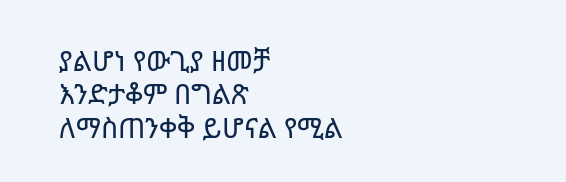ያልሆነ የውጊያ ዘመቻ እንድታቆም በግልጽ ለማስጠንቀቅ ይሆናል የሚል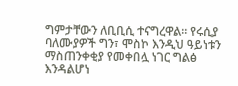ግምታቸውን ለቢቢሲ ተናግረዋል። የሩሲያ ባለሙያዎች ግን፣ ሞስኮ እንዲህ ዓይነቱን ማስጠንቀቂያ የመቀበሏ ነገር ግልፅ እንዳልሆነ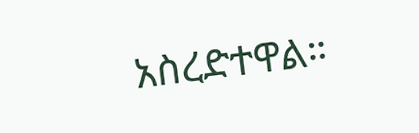አስረድተዋል።